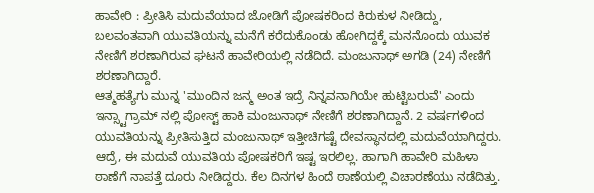ಹಾವೇರಿ : ಪ್ರೀತಿಸಿ ಮದುವೆಯಾದ ಜೋಡಿಗೆ ಪೋಷಕರಿಂದ ಕಿರುಕುಳ ನೀಡಿದ್ದು, ಬಲವಂತವಾಗಿ ಯುವತಿಯನ್ನು ಮನೆಗೆ ಕರೆದುಕೊಂಡು ಹೋಗಿದ್ದಕ್ಕೆ ಮನನೊಂದು ಯುವಕ ನೇಣಿಗೆ ಶರಣಾಗಿರುವ ಘಟನೆ ಹಾವೇರಿಯಲ್ಲಿ ನಡೆದಿದೆ. ಮಂಜುನಾಥ್ ಅಗಡಿ (24) ನೇಣಿಗೆ ಶರಣಾಗಿದ್ದಾರೆ.
ಆತ್ಮಹತ್ಯೆಗು ಮುನ್ನ 'ಮುಂದಿನ ಜನ್ಮ ಅಂತ ಇದ್ರೆ ನಿನ್ನವನಾಗಿಯೇ ಹುಟ್ಟಿಬರುವೆ' ಎಂದು ಇನ್ಸ್ಟಾಗ್ರಾಮ್ ನಲ್ಲಿ ಪೋಸ್ಟ್ ಹಾಕಿ ಮಂಜುನಾಥ್ ನೇಣಿಗೆ ಶರಣಾಗಿದ್ದಾನೆ. 2 ವರ್ಷಗಳಿಂದ ಯುವತಿಯನ್ನು ಪ್ರೀತಿಸುತ್ತಿದ ಮಂಜುನಾಥ್ ಇತ್ತೀಚಿಗಷ್ಟೆ ದೇವಸ್ಥಾನದಲ್ಲಿ ಮದುವೆಯಾಗಿದ್ದರು. ಆದ್ರೆ, ಈ ಮದುವೆ ಯುವತಿಯ ಪೋಷಕರಿಗೆ ಇಷ್ಟ ಇರಲಿಲ್ಲ. ಹಾಗಾಗಿ ಹಾವೇರಿ ಮಹಿಳಾ ಠಾಣೆಗೆ ನಾಪತ್ತೆ ದೂರು ನೀಡಿದ್ದರು. ಕೆಲ ದಿನಗಳ ಹಿಂದೆ ಠಾಣೆಯಲ್ಲಿ ವಿಚಾರಣೆಯು ನಡೆದಿತ್ತು.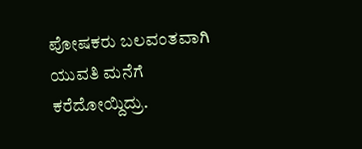ಪೋಷಕರು ಬಲವಂತವಾಗಿ ಯುವತಿ ಮನೆಗೆ ಕರೆದೋಯ್ದಿದ್ರು.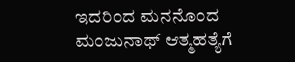ಇದರಿಂದ ಮನನೊಂದ ಮಂಜುನಾಥ್ ಆತ್ಮಹತ್ಯೆಗೆ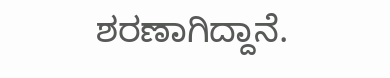ಶರಣಾಗಿದ್ದಾನೆ.